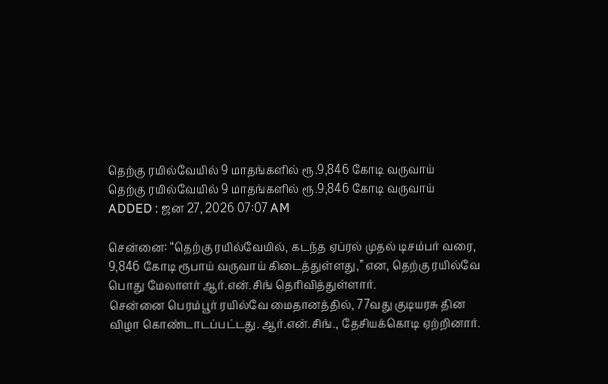தெற்கு ரயில்வேயில் 9 மாதங்களில் ரூ.9,846 கோடி வருவாய்
தெற்கு ரயில்வேயில் 9 மாதங்களில் ரூ.9,846 கோடி வருவாய்
ADDED : ஜன 27, 2026 07:07 AM

சென்னை: “தெற்கு ரயில்வேயில், கடந்த ஏப்ரல் முதல் டிசம்பர் வரை, 9,846 கோடி ரூபாய் வருவாய் கிடைத்துள்ளது,” என, தெற்கு ரயில்வே பொது மேலாளர் ஆர்.என்.சிங் தெரிவித்துள்ளார்.
சென்னை பெரம்பூர் ரயில்வே மைதானத்தில், 77வது குடியரசு தின விழா கொண்டாடப்பட்டது. ஆர்.என்.சிங்., தேசியக்கொடி ஏற்றினார்.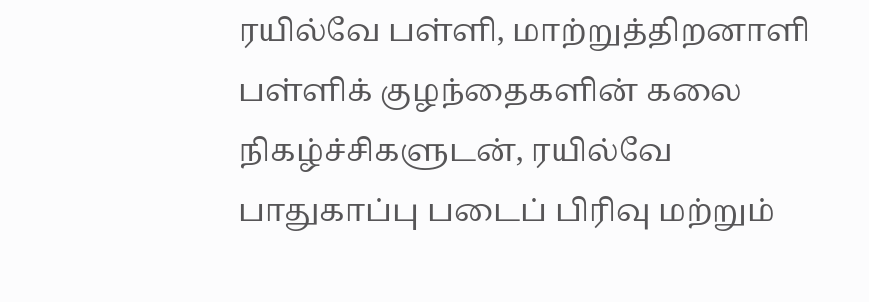ரயில்வே பள்ளி, மாற்றுத்திறனாளி பள்ளிக் குழந்தைகளின் கலை நிகழ்ச்சிகளுடன், ரயில்வே பாதுகாப்பு படைப் பிரிவு மற்றும்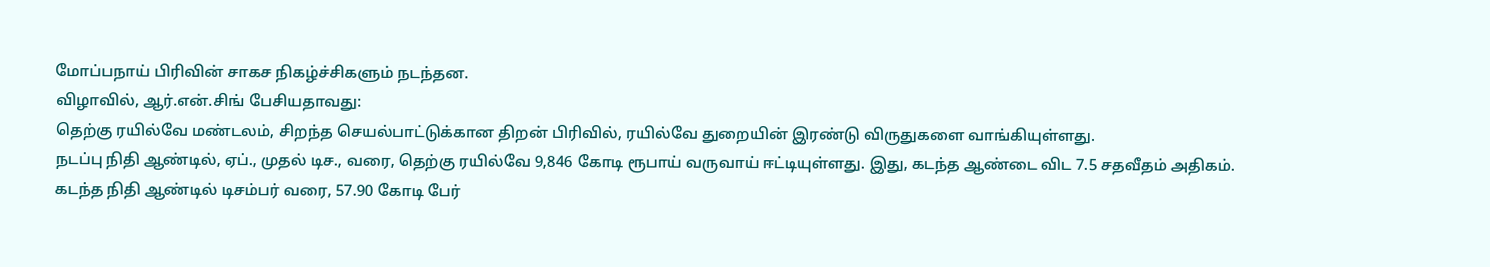மோப்பநாய் பிரிவின் சாகச நிகழ்ச்சிகளும் நடந்தன.
விழாவில், ஆர்.என்.சிங் பேசியதாவது:
தெற்கு ரயில்வே மண்டலம், சிறந்த செயல்பாட்டுக்கான திறன் பிரிவில், ரயில்வே துறையின் இரண்டு விருதுகளை வாங்கியுள்ளது.
நடப்பு நிதி ஆண்டில், ஏப்., முதல் டிச., வரை, தெற்கு ரயில்வே 9,846 கோடி ரூபாய் வருவாய் ஈட்டியுள்ளது. இது, கடந்த ஆண்டை விட 7.5 சதவீதம் அதிகம்.
கடந்த நிதி ஆண்டில் டிசம்பர் வரை, 57.90 கோடி பேர்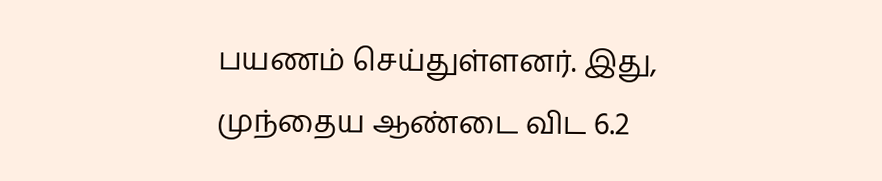பயணம் செய்துள்ளனர். இது, முந்தைய ஆண்டை விட 6.2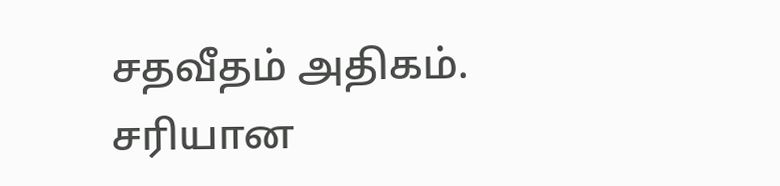சதவீதம் அதிகம். சரியான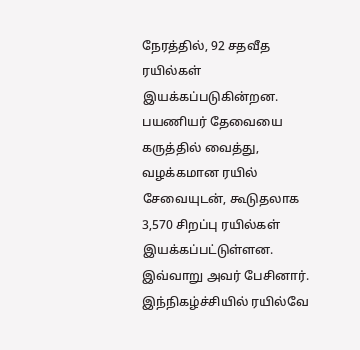நேரத்தில், 92 சதவீத ரயில்கள் இயக்கப்படுகின்றன. பயணியர் தேவையை கருத்தில் வைத்து, வழக்கமான ரயில் சேவையுடன், கூடுதலாக 3,570 சிறப்பு ரயில்கள் இயக்கப்பட்டுள்ளன.
இவ்வாறு அவர் பேசினார்.
இந்நிகழ்ச்சியில் ரயில்வே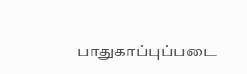பாதுகாப்புப்படை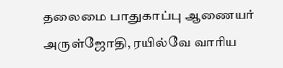தலைமை பாதுகாப்பு ஆணையர் அருள்ஜோதி, ரயில்வே வாரிய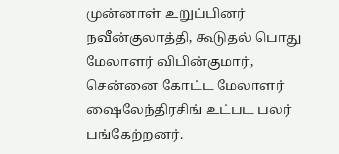முன்னாள் உறுப்பினர் நவீன்குலாத்தி, கூடுதல் பொது மேலாளர் விபின்குமார், சென்னை கோட்ட மேலாளர் ஷைலேந்திரசிங் உட்பட பலர் பங்கேற்றனர்.